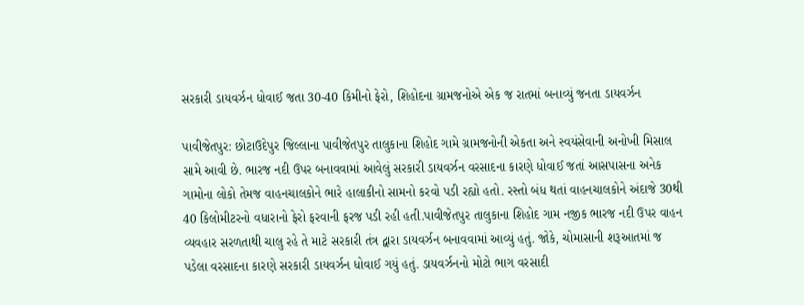સરકારી ડાયવર્ઝન ધોવાઈ જતા 30-40 કિમીનો ફેરો, શિહોદના ગ્રામજનોએ એક જ રાતમાં બનાવ્યું જનતા ડાયવર્ઝન

પાવીજેતપુર: છોટાઉદેપુર જિલ્લાના પાવીજેતપુર તાલુકાના શિહોદ ગામે ગ્રામજનોની એકતા અને સ્વયંસેવાની અનોખી મિસાલ સામે આવી છે. ભારજ નદી ઉપર બનાવવામાં આવેલું સરકારી ડાયવર્ઝન વરસાદના કારણે ધોવાઈ જતાં આસપાસના અનેક ગામોના લોકો તેમજ વાહનચાલકોને ભારે હાલાકીનો સામનો કરવો પડી રહ્યો હતો. રસ્તો બંધ થતાં વાહનચાલકોને અંદાજે 30થી 40 કિલોમીટરનો વધારાનો ફેરો ફરવાની ફરજ પડી રહી હતી.પાવીજેતપુર તાલુકાના શિહોદ ગામ નજીક ભારજ નદી ઉપર વાહન વ્યવહાર સરળતાથી ચાલુ રહે તે માટે સરકારી તંત્ર દ્વારા ડાયવર્ઝન બનાવવામાં આવ્યું હતું. જોકે, ચોમાસાની શરૂઆતમાં જ પડેલા વરસાદના કારણે સરકારી ડાયવર્ઝન ધોવાઈ ગયું હતું. ડાયવર્ઝનનો મોટો ભાગ વરસાદી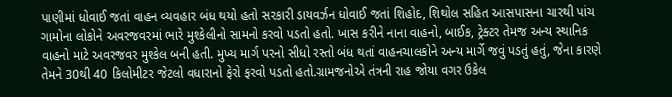પાણીમાં ધોવાઈ જતાં વાહન વ્યવહાર બંધ થયો હતો સરકારી ડાયવર્ઝન ધોવાઈ જતાં શિહોદ, શિથોલ સહિત આસપાસના ચારથી પાંચ ગામોના લોકોને અવરજવરમાં ભારે મુશ્કેલીનો સામનો કરવો પડતો હતો. ખાસ કરીને નાના વાહનો, બાઈક, ટ્રેક્ટર તેમજ અન્ય સ્થાનિક વાહનો માટે અવરજવર મુશ્કેલ બની હતી. મુખ્ય માર્ગ પરનો સીધો રસ્તો બંધ થતાં વાહનચાલકોને અન્ય માર્ગે જવું પડતું હતું, જેના કારણે તેમને 30થી 40 કિલોમીટર જેટલો વધારાનો ફેરો ફરવો પડતો હતો.ગ્રામજનોએ તંત્રની રાહ જોયા વગર ઉકેલ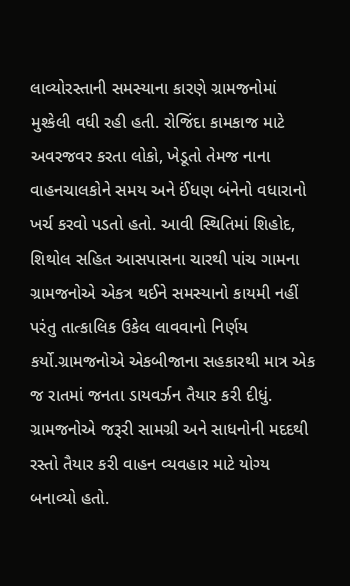લાવ્યોરસ્તાની સમસ્યાના કારણે ગ્રામજનોમાં મુશ્કેલી વધી રહી હતી. રોજિંદા કામકાજ માટે અવરજવર કરતા લોકો, ખેડૂતો તેમજ નાના વાહનચાલકોને સમય અને ઈંધણ બંનેનો વધારાનો ખર્ચ કરવો પડતો હતો. આવી સ્થિતિમાં શિહોદ, શિથોલ સહિત આસપાસના ચારથી પાંચ ગામના ગ્રામજનોએ એકત્ર થઈને સમસ્યાનો કાયમી નહીં પરંતુ તાત્કાલિક ઉકેલ લાવવાનો નિર્ણય કર્યો.ગ્રામજનોએ એકબીજાના સહકારથી માત્ર એક જ રાતમાં જનતા ડાયવર્ઝન તૈયાર કરી દીધું. ગ્રામજનોએ જરૂરી સામગ્રી અને સાધનોની મદદથી રસ્તો તૈયાર કરી વાહન વ્યવહાર માટે યોગ્ય બનાવ્યો હતો.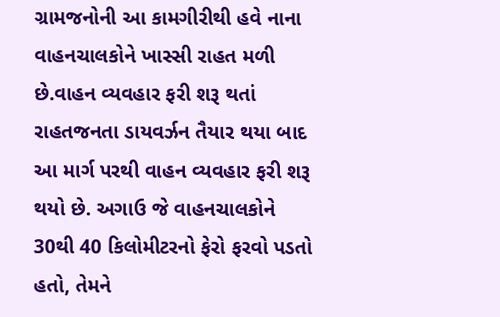ગ્રામજનોની આ કામગીરીથી હવે નાના વાહનચાલકોને ખાસ્સી રાહત મળી છે.વાહન વ્યવહાર ફરી શરૂ થતાં રાહતજનતા ડાયવર્ઝન તૈયાર થયા બાદ આ માર્ગ પરથી વાહન વ્યવહાર ફરી શરૂ થયો છે. અગાઉ જે વાહનચાલકોને 30થી 40 કિલોમીટરનો ફેરો ફરવો પડતો હતો, તેમને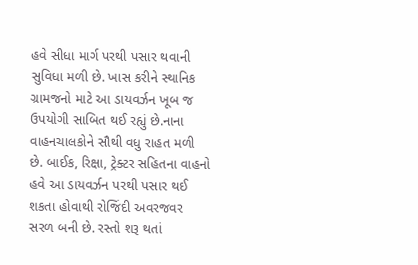હવે સીધા માર્ગ પરથી પસાર થવાની સુવિધા મળી છે. ખાસ કરીને સ્થાનિક ગ્રામજનો માટે આ ડાયવર્ઝન ખૂબ જ ઉપયોગી સાબિત થઈ રહ્યું છે.નાના વાહનચાલકોને સૌથી વધુ રાહત મળી છે. બાઈક, રિક્ષા, ટ્રેક્ટર સહિતના વાહનો હવે આ ડાયવર્ઝન પરથી પસાર થઈ શકતા હોવાથી રોજિંદી અવરજવર સરળ બની છે. રસ્તો શરૂ થતાં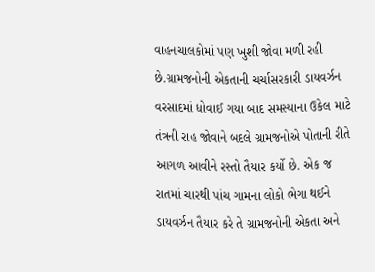વાહનચાલકોમાં પણ ખુશી જોવા મળી રહી છે.ગ્રામજનોની એકતાની ચર્ચાસરકારી ડાયવર્ઝન વરસાદમાં ધોવાઈ ગયા બાદ સમસ્યાના ઉકેલ માટે તંત્રની રાહ જોવાને બદલે ગ્રામજનોએ પોતાની રીતે આગળ આવીને રસ્તો તૈયાર કર્યો છે. એક જ રાતમાં ચારથી પાંચ ગામના લોકો ભેગા થઈને ડાયવર્ઝન તૈયાર કરે તે ગ્રામજનોની એકતા અને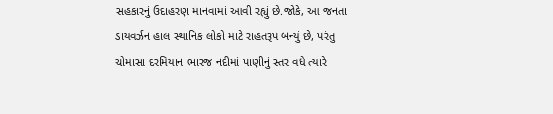સહકારનું ઉદાહરણ માનવામાં આવી રહ્યું છે.જોકે, આ જનતા ડાયવર્ઝન હાલ સ્થાનિક લોકો માટે રાહતરૂપ બન્યું છે, પરંતુ ચોમાસા દરમિયાન ભારજ નદીમાં પાણીનું સ્તર વધે ત્યારે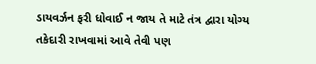ડાયવર્ઝન ફરી ધોવાઈ ન જાય તે માટે તંત્ર દ્વારા યોગ્ય તકેદારી રાખવામાં આવે તેવી પણ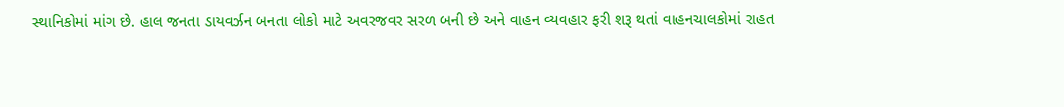સ્થાનિકોમાં માંગ છે. હાલ જનતા ડાયવર્ઝન બનતા લોકો માટે અવરજવર સરળ બની છે અને વાહન વ્યવહાર ફરી શરૂ થતાં વાહનચાલકોમાં રાહત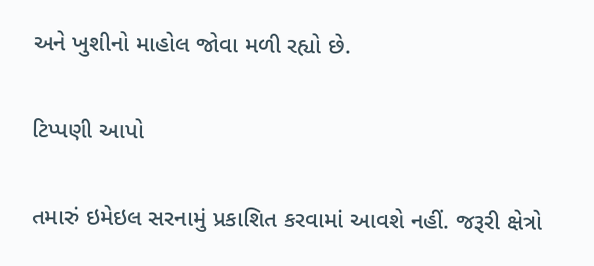અને ખુશીનો માહોલ જોવા મળી રહ્યો છે.

ટિપ્પણી આપો

તમારું ઇમેઇલ સરનામું પ્રકાશિત કરવામાં આવશે નહીં. જરૂરી ક્ષેત્રો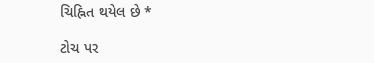ચિહ્નિત થયેલ છે *

ટોચ પર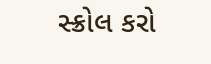સ્ક્રોલ કરો